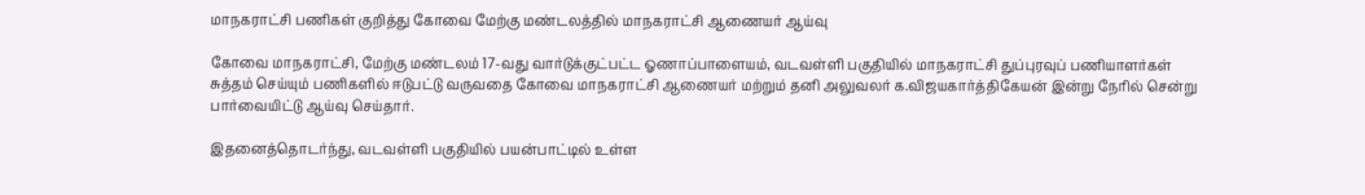மாநகராட்சி பணிகள் குறித்து கோவை மேற்கு மண்டலத்தில் மாநகராட்சி ஆணையர் ஆய்வு

கோவை மாநகராட்சி, மேற்கு மண்டலம் 17-வது வார்டுக்குட்பட்ட ஓணாப்பாளையம், வடவள்ளி பகுதியில் மாநகராட்சி துப்புரவுப் பணியாளர்கள் சுத்தம் செய்யும் பணிகளில் ஈடுபட்டு வருவதை கோவை மாநகராட்சி ஆணையர் மற்றும் தனி அலுவலர் க.விஜயகார்த்திகேயன் இன்று நேரில் சென்று பார்வையிட்டு ஆய்வு செய்தார்.

இதனைத்தொடர்ந்து, வடவள்ளி பகுதியில் பயன்பாட்டில் உள்ள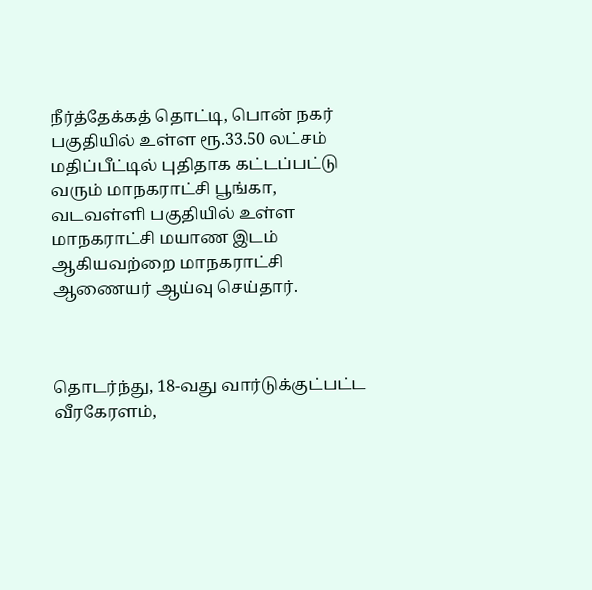நீர்த்தேக்கத் தொட்டி, பொன் நகர் பகுதியில் உள்ள ரூ.33.50 லட்சம் மதிப்பீட்டில் புதிதாக கட்டப்பட்டு வரும் மாநகராட்சி பூங்கா, வடவள்ளி பகுதியில் உள்ள மாநகராட்சி மயாண இடம் ஆகியவற்றை மாநகராட்சி ஆணையர் ஆய்வு செய்தார்.



தொடர்ந்து, 18-வது வார்டுக்குட்பட்ட வீரகேரளம்,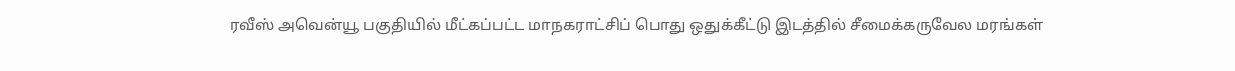ரவீஸ் அவென்யூ பகுதியில் மீட்கப்பட்ட மாநகராட்சிப் பொது ஒதுக்கீட்டு இடத்தில் சீமைக்கருவேல மரங்கள்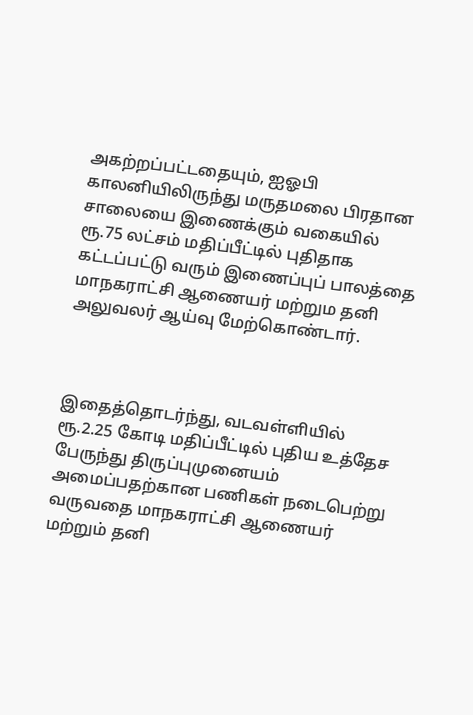அகற்றப்பட்டதையும், ஐஓபி காலனியிலிருந்து மருதமலை பிரதான சாலையை இணைக்கும் வகையில் ரூ.75 லட்சம் மதிப்பீட்டில் புதிதாக கட்டப்பட்டு வரும் இணைப்புப் பாலத்தை மாநகராட்சி ஆணையர் மற்றும தனி அலுவலர் ஆய்வு மேற்கொண்டார்.



இதைத்தொடர்ந்து, வடவள்ளியில் ரூ.2.25 கோடி மதிப்பீட்டில் புதிய உத்தேச பேருந்து திருப்புமுனையம் அமைப்பதற்கான பணிகள் நடைபெற்று வருவதை மாநகராட்சி ஆணையர் மற்றும் தனி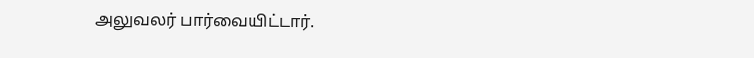அலுவலர் பார்வையிட்டார்.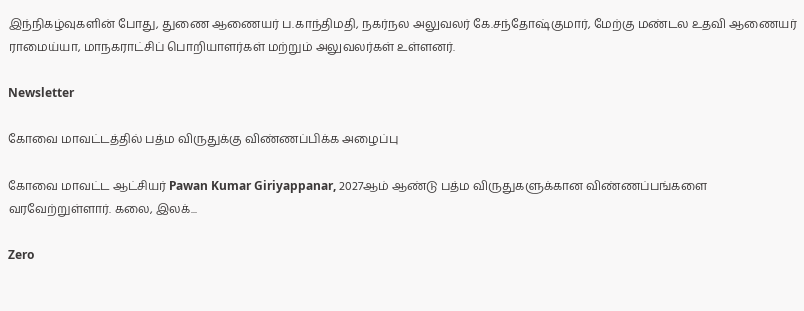இந்நிகழ்வுகளின் போது, துணை ஆணையர் ப.காந்திமதி, நகர்நல அலுவலர் கே.சந்தோஷ்குமார், மேற்கு மண்டல உதவி ஆணையர் ராமைய்யா, மாநகராட்சிப் பொறியாளர்கள் மற்றும் அலுவலர்கள் உள்ளனர்.

Newsletter

கோவை மாவட்டத்தில் பத்ம விருதுக்கு விண்ணப்பிக்க அழைப்பு

கோவை மாவட்ட ஆட்சியர் Pawan Kumar Giriyappanar, 2027ஆம் ஆண்டு பத்ம விருதுகளுக்கான விண்ணப்பங்களை வரவேற்றுள்ளார். கலை, இலக்...

Zero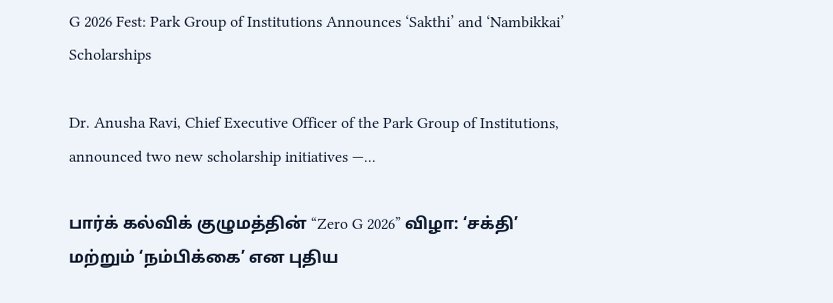G 2026 Fest: Park Group of Institutions Announces ‘Sakthi’ and ‘Nambikkai’ Scholarships

Dr. Anusha Ravi, Chief Executive Officer of the Park Group of Institutions, announced two new scholarship initiatives —...

பார்க் கல்விக் குழுமத்தின் “Zero G 2026” விழா: ‘சக்தி’ மற்றும் ‘நம்பிக்கை’ என புதிய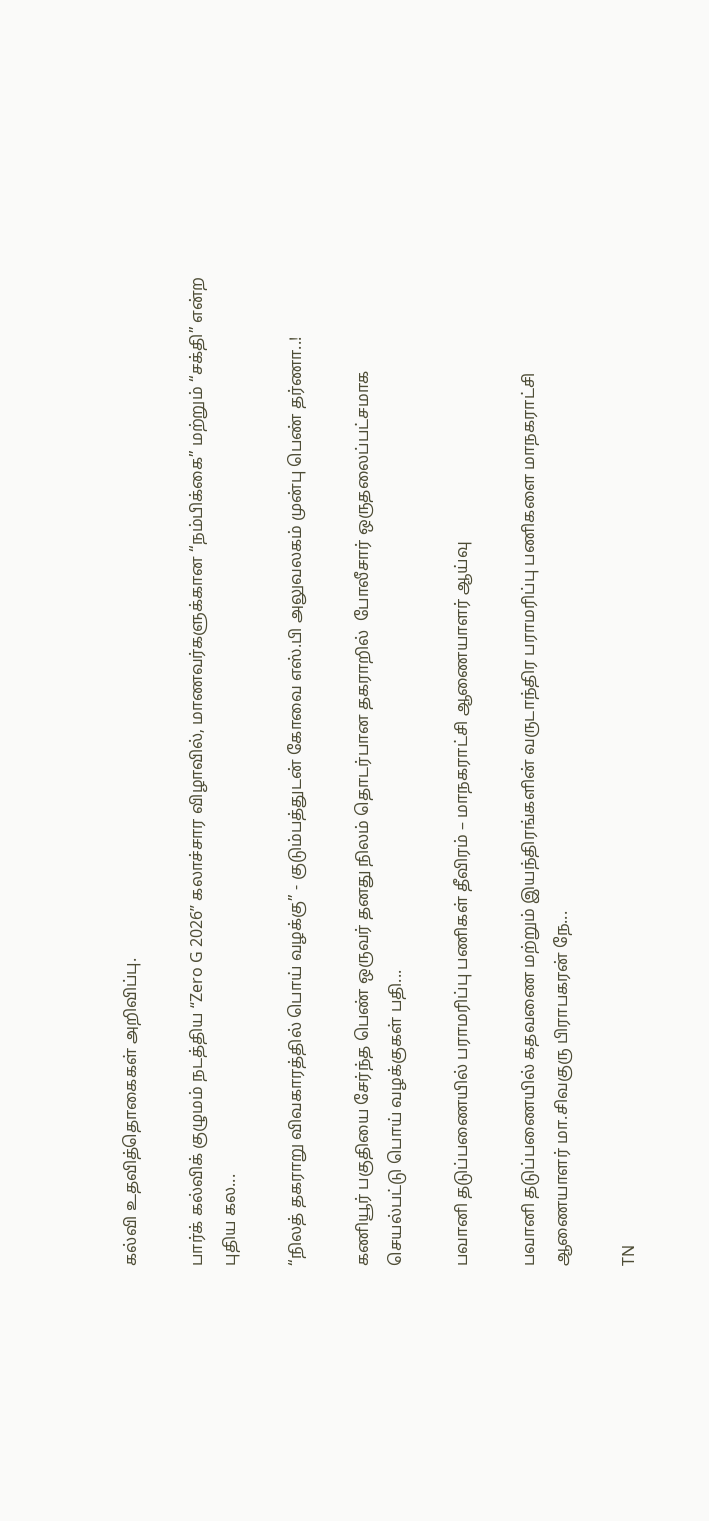கல்வி உதவித்தொகைகள் அறிவிப்பு.

பார்க் கல்விக் குழுமம் நடத்திய “Zero G 2026” கலாச்சார விழாவில், மாணவர்களுக்கான “நம்பிக்கை” மற்றும் “சக்தி” என்ற புதிய கல...

“நிலத் தகராறு விவகாரத்தில் பொய் வழக்கு” - குடும்பத்துடன் கோவை எஸ்.பி அலுவலகம் முன்பு பெண் தர்ணா..!

கணியூர் பகுதியை சேர்ந்த பெண் ஒருவர் தனது நிலம் தொடர்பான தகராறில்  போலீசார் ஒருதலைப்பட்சமாக செயல்பட்டு பொய் வழக்குகள் பதி...

பவானி தடுப்பணையில் பராமரிப்பு பணிகள் தீவிரம் – மாநகராட்சி ஆணையாளர் ஆய்வு

பவானி தடுப்பணையில் கதவணை மற்றும் இயந்திரங்களின் வருடாந்திர பராமரிப்பு பணிகளை மாநகராட்சி ஆணையாளர் மா.சிவகுரு பிராபகரன் நே...

TN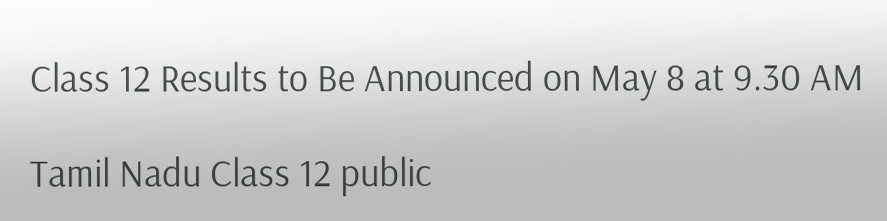Class 12 Results to Be Announced on May 8 at 9.30 AM

Tamil Nadu Class 12 public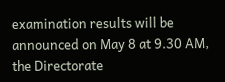examination results will be announced on May 8 at 9.30 AM, the Directorate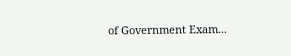of Government Exam...